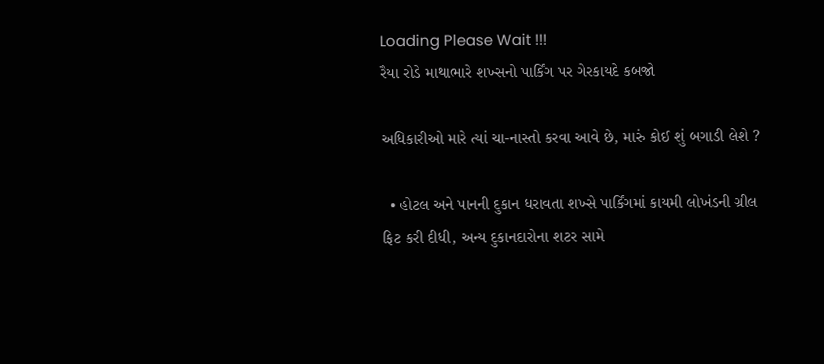Loading Please Wait !!!
રૈયા રોડે માથાભારે શખ્સનો પાર્કિંગ પર ગેરકાયદે કબજો

અધિકારીઓ મારે ત્યાં ચા-નાસ્તો કરવા આવે છે, મારું કોઈ શું બગાડી લેશે ?

  • હોટલ અને પાનની દુકાન ધરાવતા શખ્સે પાર્કિંગમાં કાયમી લોખંડની ગ્રીલ ફિટ કરી દીધી, અન્ય દુકાનદારોના શટર સામે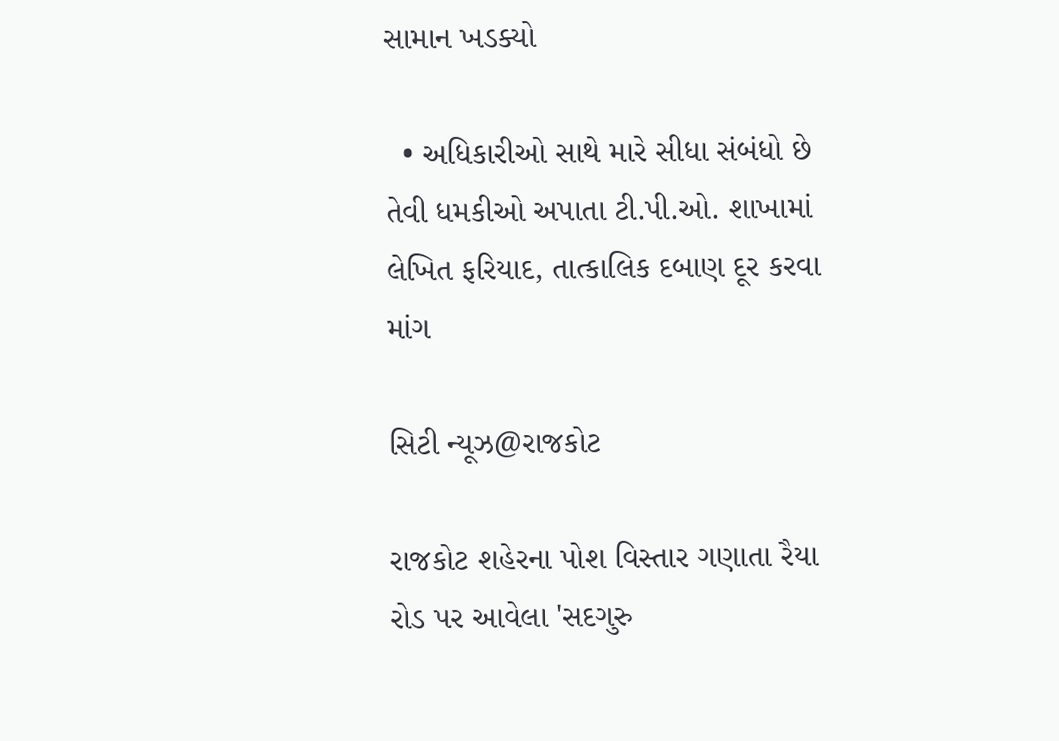સામાન ખડક્યો

  • અધિકારીઓ સાથે મારે સીધા સંબંધો છે તેવી ધમકીઓ અપાતા ટી.પી.ઓ. શાખામાં લેખિત ફરિયાદ, તાત્કાલિક દબાણ દૂર કરવા માંગ

સિટી ન્યૂઝ@રાજકોટ

રાજકોટ શહેરના પોશ વિસ્તાર ગણાતા રૈયા રોડ પર આવેલા 'સદગુરુ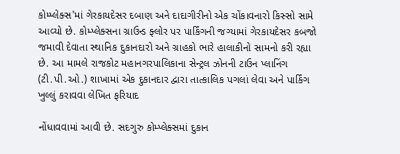કોમ્પ્લેક્સ'માં ગેરકાયદેસર દબાણ અને દાદાગીરીનો એક ચોંકાવનારો કિસ્સો સામે આવ્યો છે. કોમ્પ્લેક્સના ગ્રાઉન્ડ ફ્લોર પર પાર્કિંગની જગ્યામાં ગેરકાયદેસર કબજો જમાવી દેવાતા સ્થાનિક દુકાનદારો અને ગ્રાહકો ભારે હાલાકીનો સામનો કરી રહ્યા છે. આ મામલે રાજકોટ મહાનગરપાલિકાના સેન્ટ્રલ ઝોનની ટાઉન પ્લાનિંગ (ટી.પી.ઓ.) શાખામાં એક દુકાનદાર દ્વારા તાત્કાલિક પગલાં લેવા અને પાર્કિંગ ખુલ્લું કરાવવા લેખિત ફરિયાદ

નોંધાવવામાં આવી છે. સદગુરુ કોમ્પ્લેક્સમાં દુકાન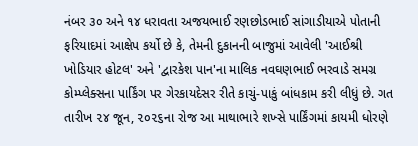નંબર ૩૦ અને ૧૪ ધરાવતા અજયભાઈ રણછોડભાઈ સાંગાડીયાએ પોતાની ફરિયાદમાં આક્ષેપ કર્યો છે કે, તેમની દુકાનની બાજુમાં આવેલી 'આઈશ્રી ખોડિયાર હોટલ' અને 'દ્વારકેશ પાન'ના માલિક નવઘણભાઈ ભરવાડે સમગ્ર કોમ્પ્લેક્સના પાર્કિંગ પર ગેરકાયદેસર રીતે કાચું-પાકું બાંધકામ કરી લીધું છે. ગત તારીખ ૨૪ જૂન, ૨૦૨૬ના રોજ આ માથાભારે શખ્સે પાર્કિંગમાં કાયમી ધોરણે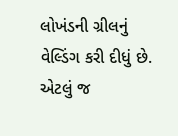લોખંડની ગ્રીલનું વેલ્ડિંગ કરી દીધું છે. એટલું જ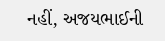નહીં, અજયભાઈની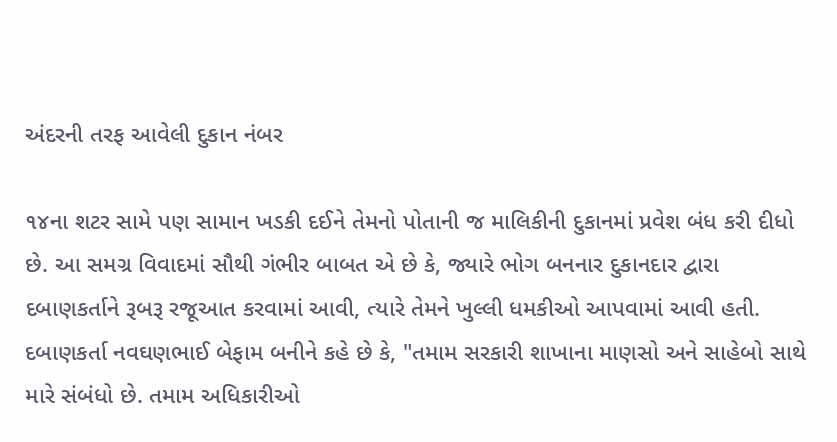અંદરની તરફ આવેલી દુકાન નંબર

૧૪ના શટર સામે પણ સામાન ખડકી દઈને તેમનો પોતાની જ માલિકીની દુકાનમાં પ્રવેશ બંધ કરી દીધો છે. આ સમગ્ર વિવાદમાં સૌથી ગંભીર બાબત એ છે કે, જ્યારે ભોગ બનનાર દુકાનદાર દ્વારા દબાણકર્તાને રૂબરૂ રજૂઆત કરવામાં આવી, ત્યારે તેમને ખુલ્લી ધમકીઓ આપવામાં આવી હતી. દબાણકર્તા નવઘણભાઈ બેફામ બનીને કહે છે કે, "તમામ સરકારી શાખાના માણસો અને સાહેબો સાથે મારે સંબંધો છે. તમામ અધિકારીઓ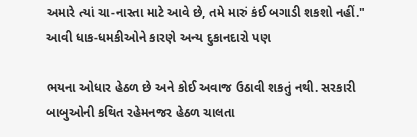અમારે ત્યાં ચા-નાસ્તા માટે આવે છે, તમે મારું કંઈ બગાડી શકશો નહીં." આવી ધાક-ધમકીઓને કારણે અન્ય દુકાનદારો પણ

ભયના ઓધાર હેઠળ છે અને કોઈ અવાજ ઉઠાવી શકતું નથી. સરકારી બાબુઓની કથિત રહેમનજર હેઠળ ચાલતા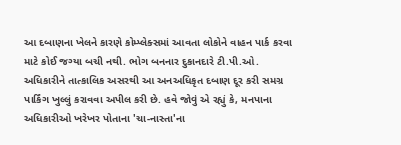આ દબાણના ખેલને કારણે કોમ્પ્લેક્સમાં આવતા લોકોને વાહન પાર્ક કરવા માટે કોઈ જગ્યા બચી નથી. ભોગ બનનાર દુકાનદારે ટી.પી.ઓ. અધિકારીને તાત્કાલિક અસરથી આ અનઅધિકૃત દબાણ દૂર કરી સમગ્ર પાર્કિંગ ખુલ્લું કરાવવા અપીલ કરી છે. હવે જોવું એ રહ્યું કે, મનપાના અધિકારીઓ ખરેખર પોતાના 'ચા-નાસ્તા'ના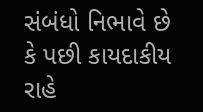સંબંધો નિભાવે છે કે પછી કાયદાકીય રાહે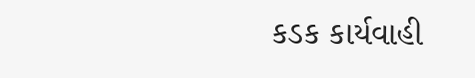કડક કાર્યવાહી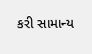કરી સામાન્ય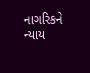નાગરિકને ન્યાય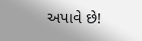અપાવે છે!